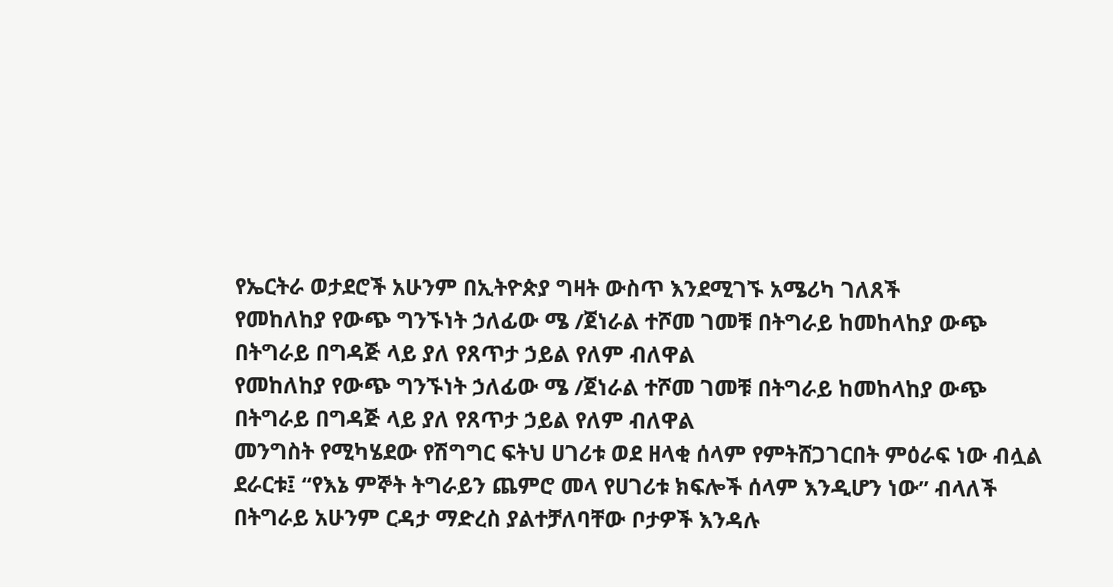የኤርትራ ወታደሮች አሁንም በኢትዮጵያ ግዛት ውስጥ እንደሚገኙ አሜሪካ ገለጸች
የመከለከያ የውጭ ግንኙነት ኃለፊው ሜ /ጀነራል ተሾመ ገመቹ በትግራይ ከመከላከያ ውጭ በትግራይ በግዳጅ ላይ ያለ የጸጥታ ኃይል የለም ብለዋል
የመከለከያ የውጭ ግንኙነት ኃለፊው ሜ /ጀነራል ተሾመ ገመቹ በትግራይ ከመከላከያ ውጭ በትግራይ በግዳጅ ላይ ያለ የጸጥታ ኃይል የለም ብለዋል
መንግስት የሚካሄደው የሽግግር ፍትህ ሀገሪቱ ወደ ዘላቂ ሰላም የምትሸጋገርበት ምዕራፍ ነው ብሏል
ደራርቱ፤ “የእኔ ምኞት ትግራይን ጨምሮ መላ የሀገሪቱ ክፍሎች ሰላም እንዲሆን ነው” ብላለች
በትግራይ አሁንም ርዳታ ማድረስ ያልተቻለባቸው ቦታዎች እንዳሉ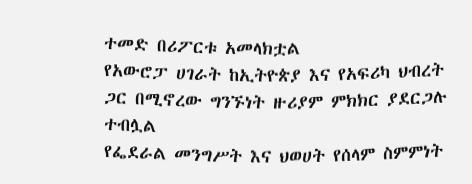ተመድ በሪፖርቱ አመላክቷል
የአውሮፓ ሀገራት ከኢትዮጵያ እና የአፍሪካ ህብረት ጋር በሚኖረው ግንኙነት ዙሪያም ምክክር ያደርጋሉ ተብሏል
የፌደራል መንግሥት እና ህወሀት የሰላም ስምምነት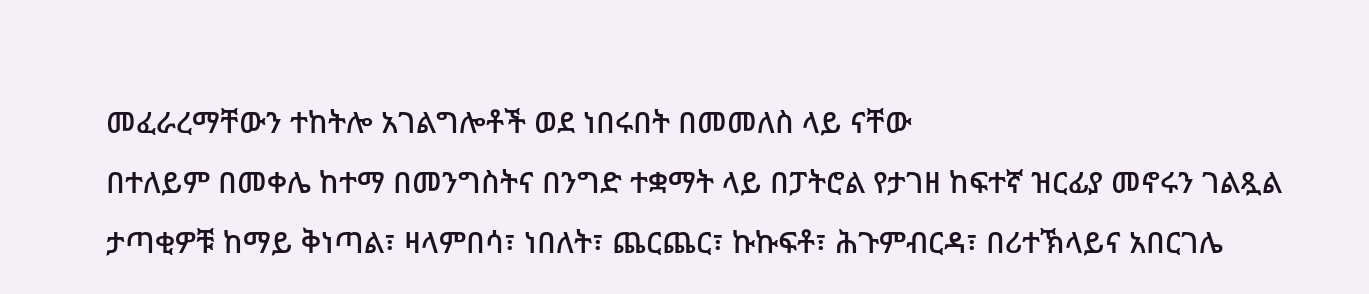መፈራረማቸውን ተከትሎ አገልግሎቶች ወደ ነበሩበት በመመለስ ላይ ናቸው
በተለይም በመቀሌ ከተማ በመንግስትና በንግድ ተቋማት ላይ በፓትሮል የታገዘ ከፍተኛ ዝርፊያ መኖሩን ገልጿል
ታጣቂዎቹ ከማይ ቅነጣል፣ ዛላምበሳ፣ ነበለት፣ ጨርጨር፣ ኩኩፍቶ፣ ሕጉምብርዳ፣ በሪተኽላይና አበርገሌ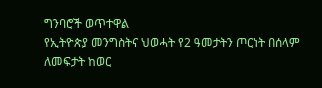ግንባሮች ወጥተዋል
የኢትዮጵያ መንግስትና ህወሓት የ2 ዓመታትን ጦርነት በሰላም ለመፍታት ከወር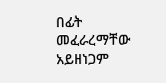በፊት መፈራረማቸው አይዘነጋም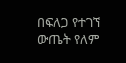በፍለጋ የተገኘ ውጤት የለም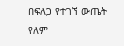በፍለጋ የተገኘ ውጤት የለም